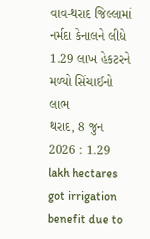વાવ-થરાદ જિલ્લામાં નર્મદા કેનાલને લીધે 1.29 લાખ હેકટરને મળ્યો સિંચાઈનો લાભ
થરાદ, 8 જુન 2026 : 1.29 lakh hectares got irrigation benefit due to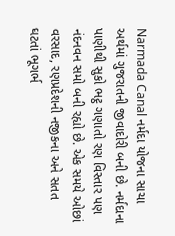Narmada Canal નર્મદા યોજના સાચા અર્થમાં ગુજરાતની જીવાદોરી બની છે. નર્મદાના પાણીથી સુકો ભટ્ઠ ગણાતો રણ વિસ્તાર પણ નંદનવન સમો બની રહ્યો છે. એક સમયે ઓછાં વરસાદ, રણપ્રદેશની નજીકના અને સતત ઘટતાં ભૂગર્ભ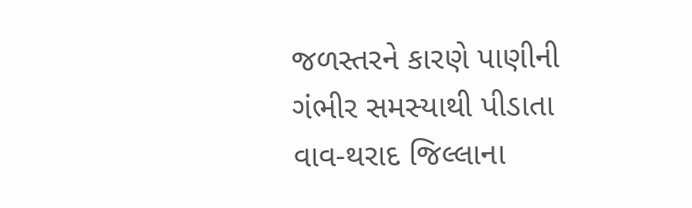જળસ્તરને કારણે પાણીની ગંભીર સમસ્યાથી પીડાતા વાવ-થરાદ જિલ્લાના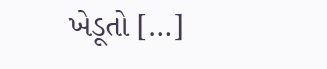ખેડૂતો […]